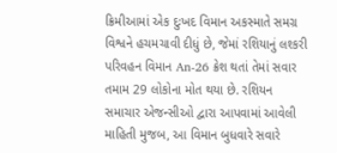ક્રિમીઆમાં એક દુઃખદ વિમાન અકસ્માતે સમગ્ર વિશ્વને હચમચાવી દીધું છે, જેમાં રશિયાનું લશ્કરી પરિવહન વિમાન An-26 ક્રેશ થતાં તેમાં સવાર તમામ 29 લોકોના મોત થયા છે. રશિયન સમાચાર એજન્સીઓ દ્વારા આપવામાં આવેલી માહિતી મુજબ, આ વિમાન બુધવારે સવારે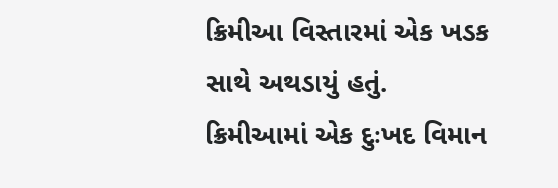ક્રિમીઆ વિસ્તારમાં એક ખડક સાથે અથડાયું હતું.
ક્રિમીઆમાં એક દુઃખદ વિમાન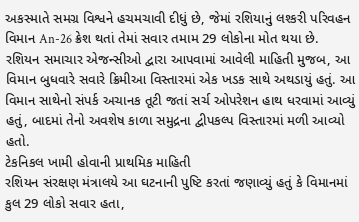અકસ્માતે સમગ્ર વિશ્વને હચમચાવી દીધું છે, જેમાં રશિયાનું લશ્કરી પરિવહન વિમાન An-26 ક્રેશ થતાં તેમાં સવાર તમામ 29 લોકોના મોત થયા છે. રશિયન સમાચાર એજન્સીઓ દ્વારા આપવામાં આવેલી માહિતી મુજબ, આ વિમાન બુધવારે સવારે ક્રિમીઆ વિસ્તારમાં એક ખડક સાથે અથડાયું હતું. આ વિમાન સાથેનો સંપર્ક અચાનક તૂટી જતાં સર્ચ ઓપરેશન હાથ ધરવામાં આવ્યું હતું, બાદમાં તેનો અવશેષ કાળા સમુદ્રના દ્વીપકલ્પ વિસ્તારમાં મળી આવ્યો હતો.
ટેકનિકલ ખામી હોવાની પ્રાથમિક માહિતી
રશિયન સંરક્ષણ મંત્રાલયે આ ઘટનાની પુષ્ટિ કરતાં જણાવ્યું હતું કે વિમાનમાં કુલ 29 લોકો સવાર હતા,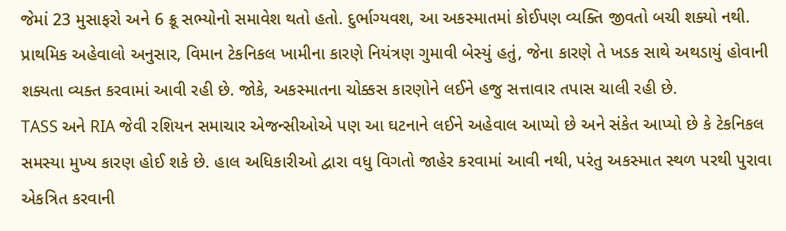જેમાં 23 મુસાફરો અને 6 ક્રૂ સભ્યોનો સમાવેશ થતો હતો. દુર્ભાગ્યવશ, આ અકસ્માતમાં કોઈપણ વ્યક્તિ જીવતો બચી શક્યો નથી. પ્રાથમિક અહેવાલો અનુસાર, વિમાન ટેકનિકલ ખામીના કારણે નિયંત્રણ ગુમાવી બેસ્યું હતું, જેના કારણે તે ખડક સાથે અથડાયું હોવાની શક્યતા વ્યક્ત કરવામાં આવી રહી છે. જોકે, અકસ્માતના ચોક્કસ કારણોને લઈને હજુ સત્તાવાર તપાસ ચાલી રહી છે.
TASS અને RIA જેવી રશિયન સમાચાર એજન્સીઓએ પણ આ ઘટનાને લઈને અહેવાલ આપ્યો છે અને સંકેત આપ્યો છે કે ટેકનિકલ સમસ્યા મુખ્ય કારણ હોઈ શકે છે. હાલ અધિકારીઓ દ્વારા વધુ વિગતો જાહેર કરવામાં આવી નથી, પરંતુ અકસ્માત સ્થળ પરથી પુરાવા એકત્રિત કરવાની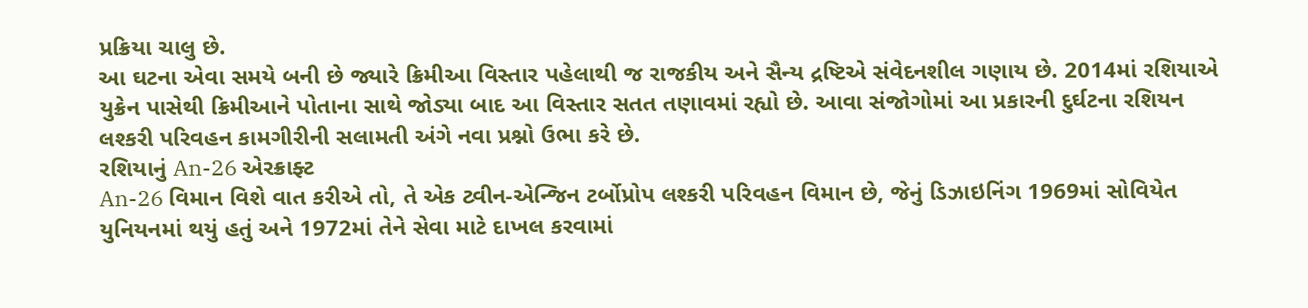પ્રક્રિયા ચાલુ છે.
આ ઘટના એવા સમયે બની છે જ્યારે ક્રિમીઆ વિસ્તાર પહેલાથી જ રાજકીય અને સૈન્ય દ્રષ્ટિએ સંવેદનશીલ ગણાય છે. 2014માં રશિયાએ યુક્રેન પાસેથી ક્રિમીઆને પોતાના સાથે જોડ્યા બાદ આ વિસ્તાર સતત તણાવમાં રહ્યો છે. આવા સંજોગોમાં આ પ્રકારની દુર્ઘટના રશિયન લશ્કરી પરિવહન કામગીરીની સલામતી અંગે નવા પ્રશ્નો ઉભા કરે છે.
રશિયાનું An-26 એરક્રાફ્ટ
An-26 વિમાન વિશે વાત કરીએ તો, તે એક ટ્વીન-એન્જિન ટર્બોપ્રોપ લશ્કરી પરિવહન વિમાન છે, જેનું ડિઝાઇનિંગ 1969માં સોવિયેત યુનિયનમાં થયું હતું અને 1972માં તેને સેવા માટે દાખલ કરવામાં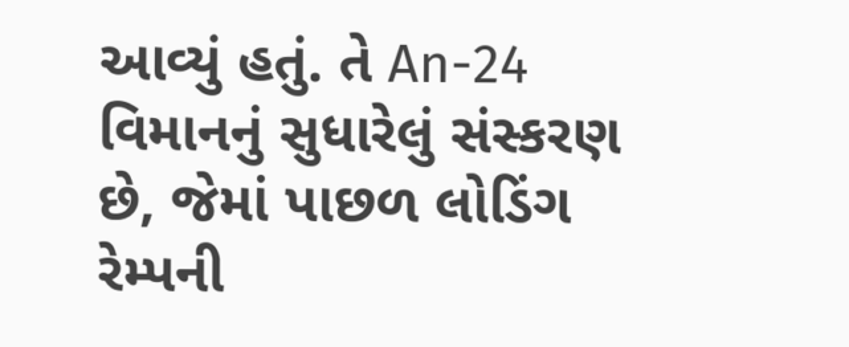આવ્યું હતું. તે An-24 વિમાનનું સુધારેલું સંસ્કરણ છે, જેમાં પાછળ લોડિંગ રેમ્પની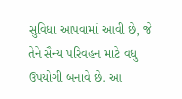સુવિધા આપવામાં આવી છે, જે તેને સૈન્ય પરિવહન માટે વધુ ઉપયોગી બનાવે છે. આ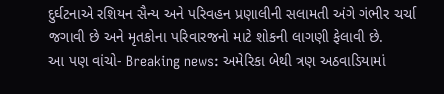દુર્ઘટનાએ રશિયન સૈન્ય અને પરિવહન પ્રણાલીની સલામતી અંગે ગંભીર ચર્ચા જગાવી છે અને મૃતકોના પરિવારજનો માટે શોકની લાગણી ફેલાવી છે.
આ પણ વાંચો- Breaking news: અમેરિકા બેથી ત્રણ અઠવાડિયામાં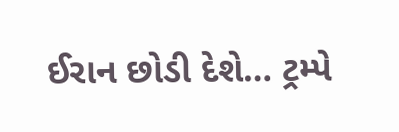ઈરાન છોડી દેશે… ટ્રમ્પે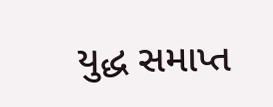યુદ્ધ સમાપ્ત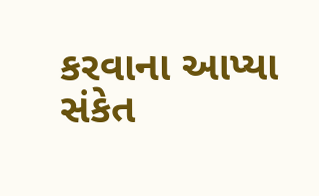કરવાના આપ્યા સંકેત